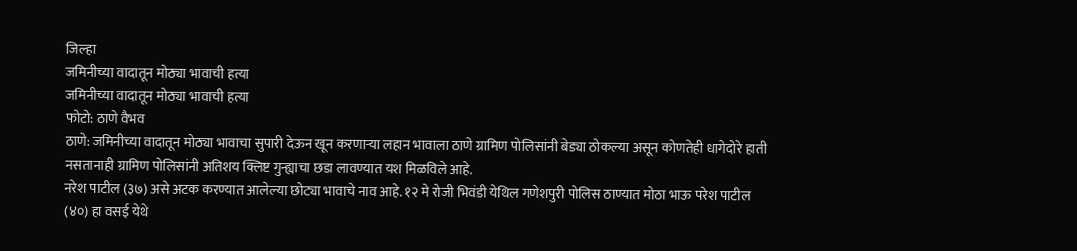जिल्हा
जमिनीच्या वादातून मोठ्या भावाची हत्या
जमिनीच्या वादातून मोठ्या भावाची हत्या
फोटो: ठाणे वैभव
ठाणे: जमिनीच्या वादातून मोठ्या भावाचा सुपारी देऊन खून करणाऱ्या लहान भावाला ठाणे ग्रामिण पोलिसांनी बेड्या ठोकल्या असून कोणतेही धागेदोरे हाती नसतानाही ग्रामिण पोलिसांनी अतिशय क्लिष्ट गुन्ह्याचा छडा लावण्यात यश मिळविले आहे.
नरेश पाटील (३७) असे अटक करण्यात आलेल्या छोट्या भावाचे नाव आहे. १२ मे रोजी भिवंडी येथिल गणेशपुरी पोलिस ठाण्यात मोठा भाऊ परेश पाटील (४०) हा वसई येथे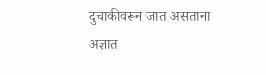दुचाकीवरून जात असताना अज्ञात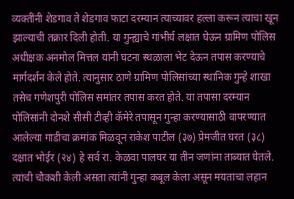व्यक्तींनी शेडगाव ते शेडगाव फाटा दरम्यान त्याच्यावर हल्ला करून त्याचा खून झाल्याची तक्रार दिली होती. या गुन्ह्याचे गांभीर्य लक्षात घेऊन ग्रामिण पोलिस अधीक्षक अनमोल मित्तल यांनी घटना स्थळाला भेट देऊन तपास करण्याचे मार्गदर्शन केले होते. त्यानुसार ठाणे ग्रामिण पोलिसांच्या स्थानिक गुन्हे शाखा तसेच गणेशपुरी पोलिस समांतर तपास करत होते. या तपासा दरम्यान पोलिसांनी दोनशे सीसी टीव्ही कॅमेरे तपासून गुन्हा करण्यासाठी वापरण्यात आलेल्या गाडीचा क्रमांक मिळवून राकेश पाटील (३७) प्रेमजीत घरत (३८) दक्षात भोईर (२४) हे सर्व रा. केळवा पालघर या तीन जणांना ताब्यात घेतले. त्यांची चौकशी केली असता त्यांनी गुन्हा कबूल केला असून मयताचा लहान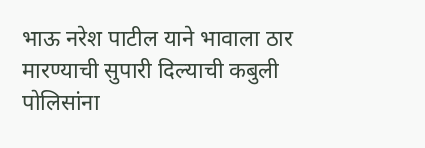भाऊ नरेश पाटील याने भावाला ठार मारण्याची सुपारी दिल्याची कबुली पोलिसांना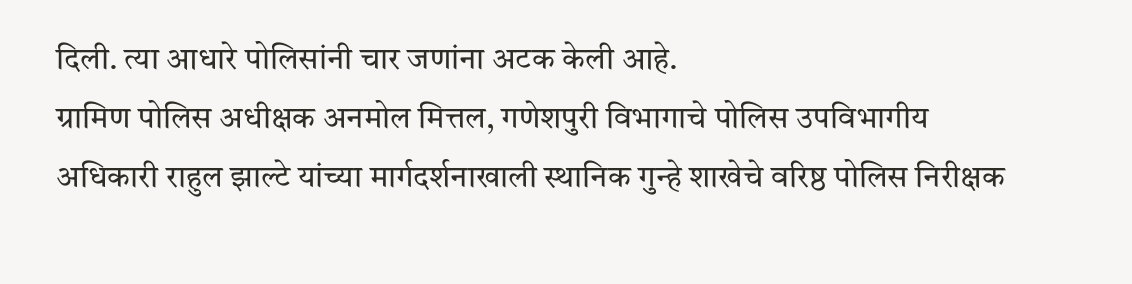दिली. त्या आधारे पोलिसांनी चार जणांना अटक केली आहे.
ग्रामिण पोलिस अधीक्षक अनमोल मित्तल, गणेशपुरी विभागाचे पोलिस उपविभागीय अधिकारी राहुल झाल्टे यांच्या मार्गदर्शनाखाली स्थानिक गुन्हे शाखेचे वरिष्ठ पोलिस निरीक्षक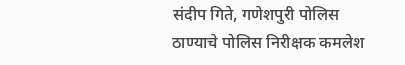संदीप गिते, गणेशपुरी पोलिस ठाण्याचे पोलिस निरीक्षक कमलेश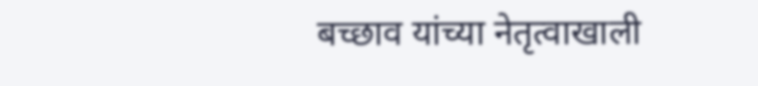बच्छाव यांच्या नेतृत्वाखाली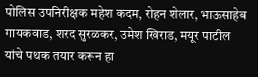पोलिस उपनिरीक्षक महेश कदम, रोहन शेलार, भाऊसाहेब गायकवाड, शरद सुरळकर, उमेश खिराड, मयूर पाटील यांचे पथक तयार करून हा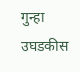गुन्हा उघडकीस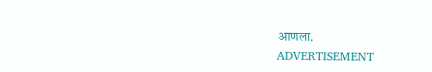आणला.
ADVERTISEMENT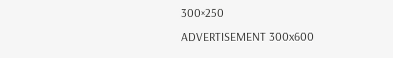300×250
ADVERTISEMENT 300x600